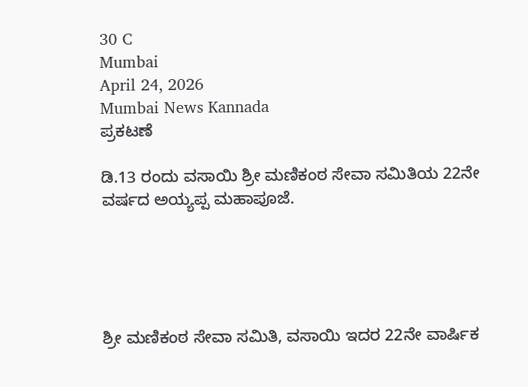30 C
Mumbai
April 24, 2026
Mumbai News Kannada
ಪ್ರಕಟಣೆ

ಡಿ.13 ರಂದು ವಸಾಯಿ ಶ್ರೀ ಮಣಿಕಂಠ ಸೇವಾ ಸಮಿತಿಯ 22ನೇ ವರ್ಷದ ಅಯ್ಯಪ್ಪ ಮಹಾಪೂಜೆ.





ಶ್ರೀ ಮಣಿಕಂಠ ಸೇವಾ ಸಮಿತಿ, ವಸಾಯಿ ಇದರ 22ನೇ ವಾರ್ಷಿಕ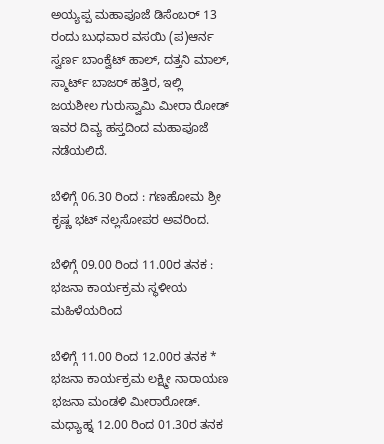ಅಯ್ಯಪ್ಪ ಮಹಾಪೂಜೆ ಡಿಸೆಂಬರ್ 13 ರಂದು ಬುಧವಾರ ವಸಯಿ (ಪ)ಆರ್ನ ಸ್ವರ್ಣ ಬಾಂಕ್ವೆಟ್ ಹಾಲ್, ದತ್ತನಿ ಮಾಲ್, ಸ್ಮಾರ್ಟ್ ಬಾಜರ್ ಹತ್ತಿರ, ಇಲ್ಲಿ ಜಯಶೀಲ ಗುರುಸ್ವಾಮಿ ಮೀರಾ ರೋಡ್ ಇವರ ದಿವ್ಯ ಹಸ್ತದಿಂದ ಮಹಾಪೂಜೆ ನಡೆಯಲಿದೆ.

ಬೆಳಿಗ್ಗೆ 06.30 ರಿಂದ : ಗಣಹೋಮ ಶ್ರೀ ಕೃಷ್ಣ ಭಟ್ ನಲ್ಲಸೋಪರ ಅವರಿಂದ.

ಬೆಳಿಗ್ಗೆ 09.00 ರಿಂದ 11.00ರ ತನಕ : ಭಜನಾ ಕಾರ್ಯಕ್ರಮ ಸ್ಥಳೀಯ ಮಹಿಳೆಯರಿಂದ

ಬೆಳಿಗ್ಗೆ 11.00 ರಿಂದ 12.00ರ ತನಕ * ಭಜನಾ ಕಾರ್ಯಕ್ರಮ ಲಕ್ಷ್ಮೀ ನಾರಾಯಣ ಭಜನಾ ಮಂಡಳಿ ಮೀರಾರೋಡ್. ಮಧ್ಯಾಹ್ನ 12.00 ರಿಂದ 01.30ರ ತನಕ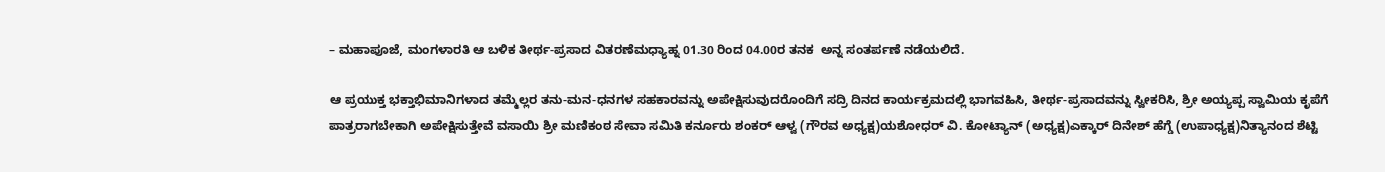– ಮಹಾಪೂಜೆ, ಮಂಗಳಾರತಿ ಆ ಬಳಿಕ ತೀರ್ಥ-ಪ್ರಸಾದ ವಿತರಣೆಮಧ್ಯಾಹ್ನ 01.30 ರಿಂದ 04.00ರ ತನಕ  ಅನ್ನ ಸಂತರ್ಪಣೆ ನಡೆಯಲಿದೆ.

ಆ ಪ್ರಯುಕ್ತ ಭಕ್ತಾಭಿಮಾನಿಗಳಾದ ತಮ್ಮೆಲ್ಲರ ತನು-ಮನ-ಧನಗಳ ಸಹಕಾರವನ್ನು ಅಪೇಕ್ಷಿಸುವುದರೊಂದಿಗೆ ಸದ್ರಿ ದಿನದ ಕಾರ್ಯಕ್ರಮದಲ್ಲಿ ಭಾಗವಹಿಸಿ, ತೀರ್ಥ-ಪ್ರಸಾದವನ್ನು ಸ್ವೀಕರಿಸಿ, ಶ್ರೀ ಅಯ್ಯಪ್ಪ ಸ್ವಾಮಿಯ ಕೃಪೆಗೆ ಪಾತ್ರರಾಗಬೇಕಾಗಿ ಅಪೇಕ್ಷಿಸುತ್ತೇವೆ ವಸಾಯಿ ಶ್ರೀ ಮಣಿಕಂಠ ಸೇವಾ ಸಮಿತಿ ಕರ್ನೂರು ಶಂಕರ್ ಆಳ್ವ (ಗೌರವ ಅಧ್ಯಕ್ಷ)ಯಶೋಧರ್ ವಿ. ಕೋಟ್ಯಾನ್ (ಅಧ್ಯಕ್ಷ)ಎಕ್ಕಾರ್ ದಿನೇಶ್ ಹೆಗ್ಡೆ (ಉಪಾಧ್ಯಕ್ಷ)ನಿತ್ಯಾನಂದ ಶೆಟ್ಟಿ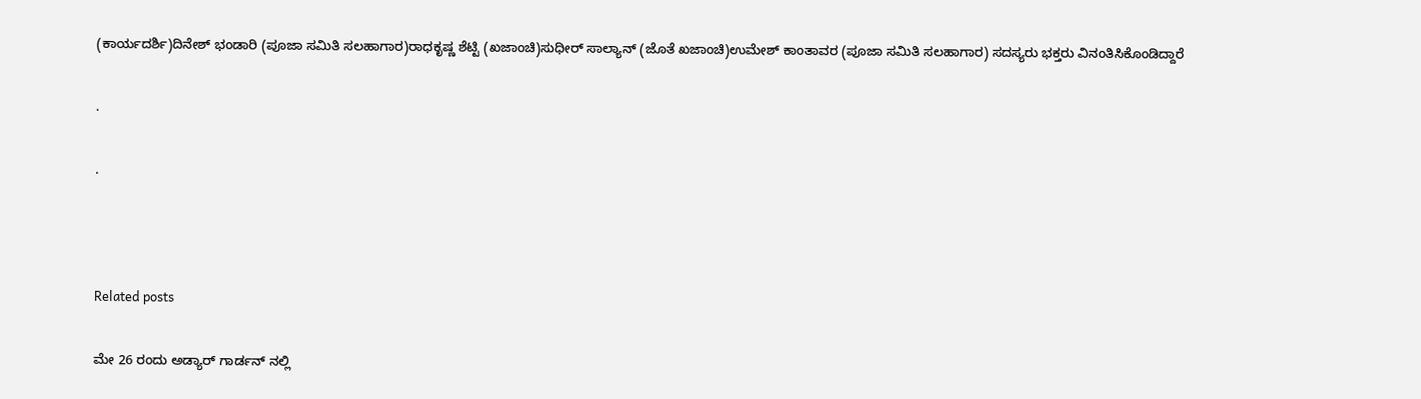(ಕಾರ್ಯದರ್ಶಿ)ದಿನೇಶ್‌ ಭಂಡಾರಿ (ಪೂಜಾ ಸಮಿತಿ ಸಲಹಾಗಾರ)ರಾಧಕೃಷ್ಣ ಶೆಟ್ಟಿ (ಖಜಾಂಚಿ)ಸುಧೀರ್ ಸಾಲ್ಯಾನ್ (ಜೊತೆ ಖಜಾಂಚಿ)ಉಮೇಶ್‌ ಕಾಂತಾವರ (ಪೂಜಾ ಸಮಿತಿ ಸಲಹಾಗಾರ) ಸದಸ್ಯರು ಭಕ್ತರು ವಿನಂತಿಸಿಕೊಂಡಿದ್ದಾರೆ

.

.



Related posts

ಮೇ 26 ರಂದು ಅಡ್ಯಾರ್ ಗಾರ್ಡನ್ ನಲ್ಲಿ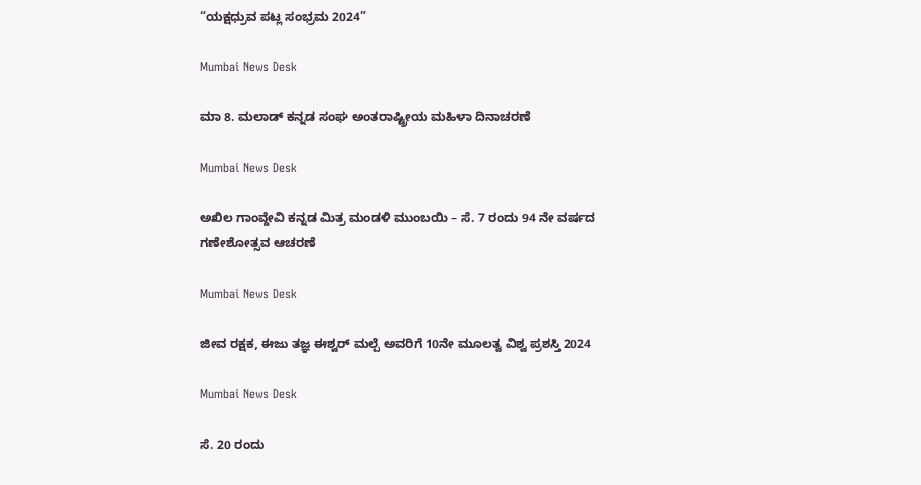“ಯಕ್ಷಧ್ರುವ ಪಟ್ಲ ಸಂಭ್ರಮ 2024”

Mumbai News Desk

ಮಾ 8. ಮಲಾಡ್ ಕನ್ನಡ ಸಂಘ ಅಂತರಾಷ್ಟ್ರೀಯ ಮಹಿಳಾ ದಿನಾಚರಣೆ

Mumbai News Desk

ಅಖಿಲ ಗಾಂವ್ದೇವಿ ಕನ್ನಡ ಮಿತ್ರ ಮಂಡಳಿ ಮುಂಬಯಿ – ಸೆ. 7 ರಂದು 94 ನೇ ವರ್ಷದ ಗಣೇಶೋತ್ಸವ ಆಚರಣೆ

Mumbai News Desk

ಜೀವ ರಕ್ಷಕ, ಈಜು ತಜ್ಞ ಈಶ್ವರ್ ಮಲ್ಪೆ ಅವರಿಗೆ 10ನೇ ಮೂಲತ್ವ ವಿಶ್ವ ಪ್ರಶಸ್ತಿ 2024

Mumbai News Desk

ಸೆ. 20 ರಂದು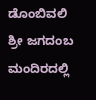ಡೊಂಬಿವಲಿ ಶ್ರೀ ಜಗದಂಬ ಮಂದಿರದಲ್ಲಿ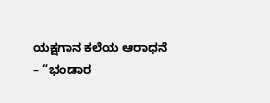ಯಕ್ಷಗಾನ ಕಲೆಯ ಆರಾಧನೆ – “ಭಂಡಾರ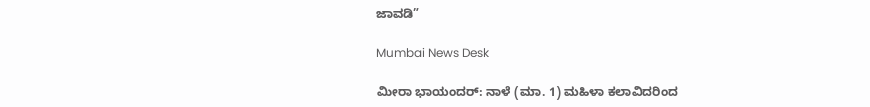ಜಾವಡಿ”

Mumbai News Desk

ಮೀರಾ ಭಾಯಂದರ್: ನಾಳೆ (ಮಾ. 1) ಮಹಿಳಾ ಕಲಾವಿದರಿಂದ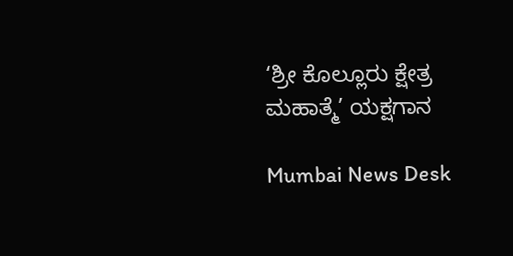‘ಶ್ರೀ ಕೊಲ್ಲೂರು ಕ್ಷೇತ್ರ ಮಹಾತ್ಮೆ’ ಯಕ್ಷಗಾನ

Mumbai News Desk